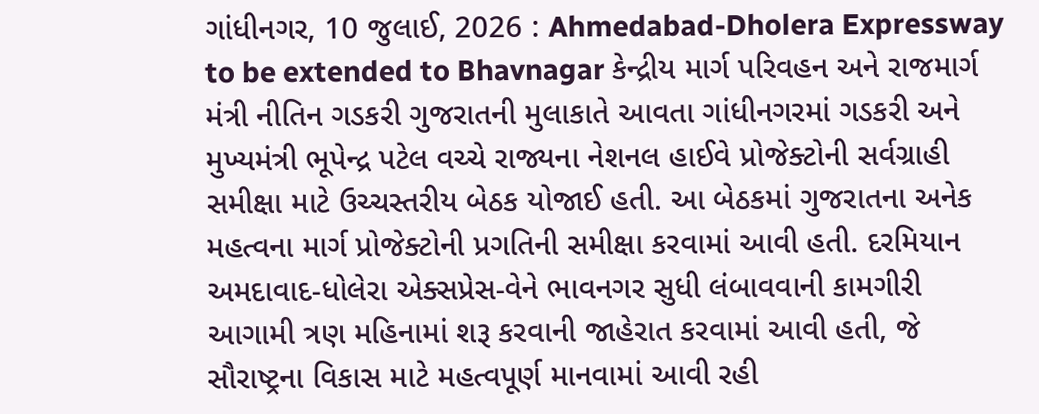ગાંધીનગર, 10 જુલાઈ, 2026 : Ahmedabad-Dholera Expressway to be extended to Bhavnagar કેન્દ્રીય માર્ગ પરિવહન અને રાજમાર્ગ મંત્રી નીતિન ગડકરી ગુજરાતની મુલાકાતે આવતા ગાંધીનગરમાં ગડકરી અને મુખ્યમંત્રી ભૂપેન્દ્ર પટેલ વચ્ચે રાજ્યના નેશનલ હાઈવે પ્રોજેક્ટોની સર્વગ્રાહી સમીક્ષા માટે ઉચ્ચસ્તરીય બેઠક યોજાઈ હતી. આ બેઠકમાં ગુજરાતના અનેક મહત્વના માર્ગ પ્રોજેક્ટોની પ્રગતિની સમીક્ષા કરવામાં આવી હતી. દરમિયાન અમદાવાદ-ધોલેરા એક્સપ્રેસ-વેને ભાવનગર સુધી લંબાવવાની કામગીરી આગામી ત્રણ મહિનામાં શરૂ કરવાની જાહેરાત કરવામાં આવી હતી, જે સૌરાષ્ટ્રના વિકાસ માટે મહત્વપૂર્ણ માનવામાં આવી રહી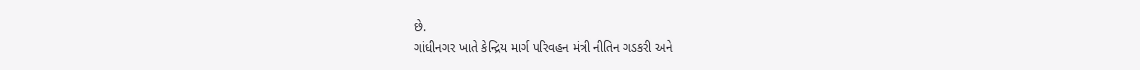છે.
ગાંધીનગર ખાતે કેન્દ્રિય માર્ગ પરિવહન મંત્રી નીતિન ગડકરી અને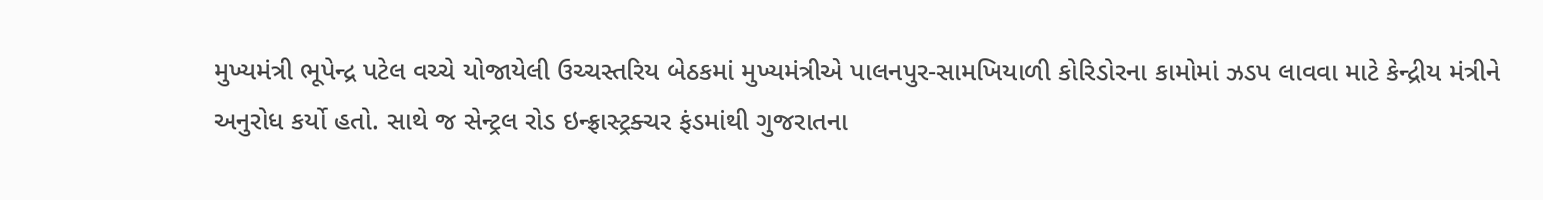મુખ્યમંત્રી ભૂપેન્દ્ર પટેલ વચ્ચે યોજાયેલી ઉચ્ચસ્તરિય બેઠકમાં મુખ્યમંત્રીએ પાલનપુર-સામખિયાળી કોરિડોરના કામોમાં ઝડપ લાવવા માટે કેન્દ્રીય મંત્રીને અનુરોધ કર્યો હતો. સાથે જ સેન્ટ્રલ રોડ ઇન્ફ્રાસ્ટ્રક્ચર ફંડમાંથી ગુજરાતના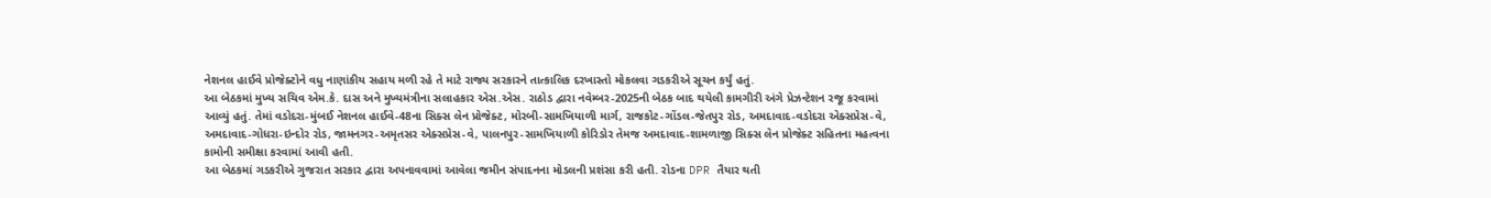નેશનલ હાઈવે પ્રોજેક્ટોને વધુ નાણાંકીય સહાય મળી રહે તે માટે રાજ્ય સરકારને તાત્કાલિક દરખાસ્તો મોકલવા ગડકરીએ સૂચન કર્યું હતું.
આ બેઠકમાં મુખ્ય સચિવ એમ.કે. દાસ અને મુખ્યમંત્રીના સલાહકાર એસ.એસ. રાઠોડ દ્વારા નવેમ્બર-2025ની બેઠક બાદ થયેલી કામગીરી અંગે પ્રેઝન્ટેશન રજૂ કરવામાં આવ્યું હતું. તેમાં વડોદરા-મુંબઈ નેશનલ હાઈવે-48ના સિક્સ લેન પ્રોજેક્ટ, મોરબી-સામખિયાળી માર્ગ, રાજકોટ-ગોંડલ-જેતપુર રોડ, અમદાવાદ-વડોદરા એક્સપ્રેસ-વે, અમદાવાદ-ગોધરા-ઇન્દોર રોડ, જામનગર-અમૃતસર એક્સપ્રેસ-વે, પાલનપુર-સામખિયાળી કોરિડોર તેમજ અમદાવાદ-શામળાજી સિક્સ લેન પ્રોજેક્ટ સહિતના મહત્વના કામોની સમીક્ષા કરવામાં આવી હતી.
આ બેઠકમાં ગડકરીએ ગુજરાત સરકાર દ્વારા અપનાવવામાં આવેલા જમીન સંપાદનના મોડલની પ્રશંસા કરી હતી. રોડના DPR તૈયાર થતી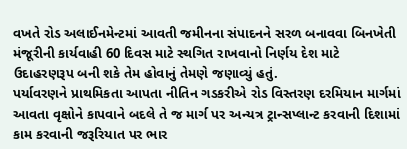વખતે રોડ અલાઈનમેન્ટમાં આવતી જમીનના સંપાદનને સરળ બનાવવા બિનખેતી મંજૂરીની કાર્યવાહી 60 દિવસ માટે સ્થગિત રાખવાનો નિર્ણય દેશ માટે ઉદાહરણરૂપ બની શકે તેમ હોવાનું તેમણે જણાવ્યું હતું.
પર્યાવરણને પ્રાથમિકતા આપતા નીતિન ગડકરીએ રોડ વિસ્તરણ દરમિયાન માર્ગમાં આવતા વૃક્ષોને કાપવાને બદલે તે જ માર્ગ પર અન્યત્ર ટ્રાન્સપ્લાન્ટ કરવાની દિશામાં કામ કરવાની જરૂરિયાત પર ભાર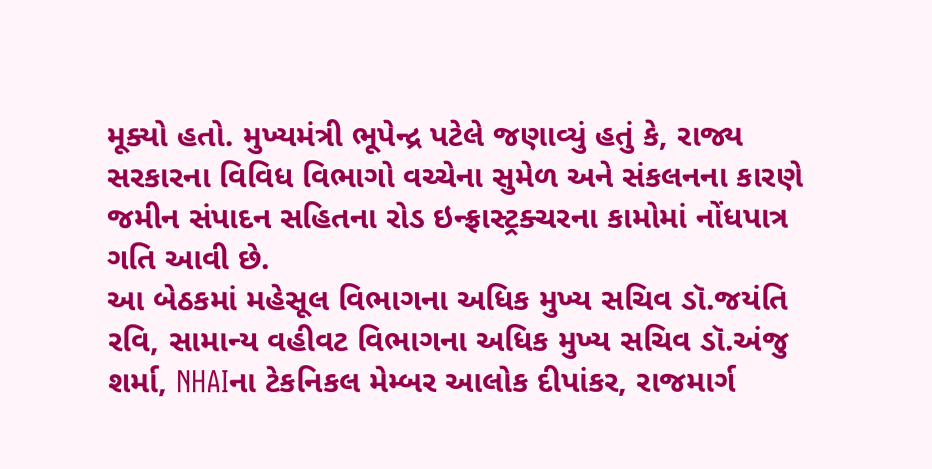મૂક્યો હતો. મુખ્યમંત્રી ભૂપેન્દ્ર પટેલે જણાવ્યું હતું કે, રાજ્ય સરકારના વિવિધ વિભાગો વચ્ચેના સુમેળ અને સંકલનના કારણે જમીન સંપાદન સહિતના રોડ ઇન્ફ્રાસ્ટ્રક્ચરના કામોમાં નોંધપાત્ર ગતિ આવી છે.
આ બેઠકમાં મહેસૂલ વિભાગના અધિક મુખ્ય સચિવ ડૉ.જયંતિ રવિ, સામાન્ય વહીવટ વિભાગના અધિક મુખ્ય સચિવ ડૉ.અંજુ શર્મા, NHAIના ટેકનિકલ મેમ્બર આલોક દીપાંકર, રાજમાર્ગ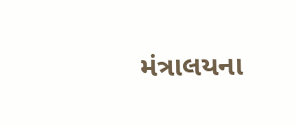મંત્રાલયના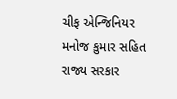ચીફ એન્જિનિયર મનોજ કુમાર સહિત રાજ્ય સરકાર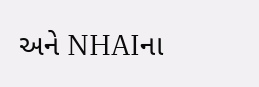અને NHAIના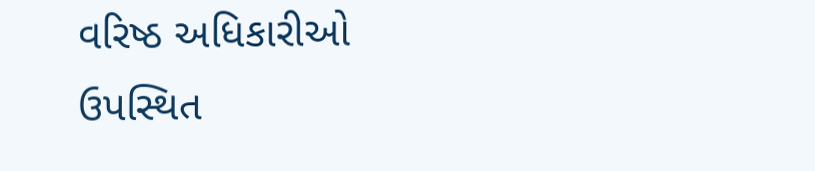વરિષ્ઠ અધિકારીઓ ઉપસ્થિત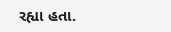રહ્યા હતા.